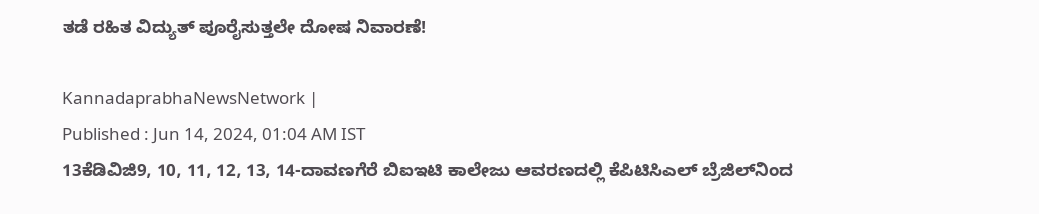ತಡೆ ರಹಿತ ವಿದ್ಯುತ್ ಪೂರೈಸುತ್ತಲೇ ದೋಷ ನಿವಾರಣೆ!

KannadaprabhaNewsNetwork |
Published : Jun 14, 2024, 01:04 AM IST
13ಕೆಡಿವಿಜಿ9, 10, 11, 12, 13, 14-ದಾವಣಗೆರೆ ಬಿಐಇಟಿ ಕಾಲೇಜು ಆವರಣದಲ್ಲಿ ಕೆಪಿಟಿಸಿಎಲ್‌ ಬ್ರೆಜಿಲ್‌ನಿಂದ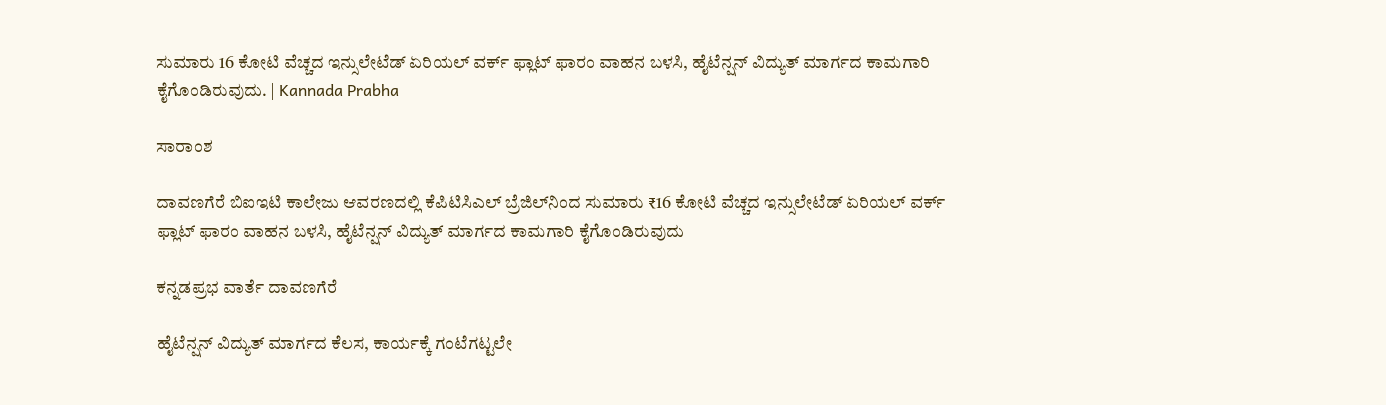ಸುಮಾರು 16 ಕೋಟಿ ವೆಚ್ಚದ ಇನ್ಸುಲೇಟೆಡ್‌ ಏರಿಯಲ್ ವರ್ಕ್ ಫ್ಲಾಟ್ ಫಾರಂ ವಾಹನ ಬಳಸಿ, ಹೈಟೆನ್ಷನ್ ವಿದ್ಯುತ್ ಮಾರ್ಗದ ಕಾಮಗಾರಿ ಕೈಗೊಂಡಿರುವುದು. | Kannada Prabha

ಸಾರಾಂಶ

ದಾವಣಗೆರೆ ಬಿಐಇಟಿ ಕಾಲೇಜು ಆವರಣದಲ್ಲಿ ಕೆಪಿಟಿಸಿಎಲ್‌ ಬ್ರೆಜಿಲ್‌ನಿಂದ ಸುಮಾರು ₹16 ಕೋಟಿ ವೆಚ್ಚದ ಇನ್ಸುಲೇಟೆಡ್‌ ಏರಿಯಲ್ ವರ್ಕ್ ಫ್ಲಾಟ್ ಫಾರಂ ವಾಹನ ಬಳಸಿ, ಹೈಟೆನ್ಷನ್ ವಿದ್ಯುತ್ ಮಾರ್ಗದ ಕಾಮಗಾರಿ ಕೈಗೊಂಡಿರುವುದು

ಕನ್ನಡಪ್ರಭ ವಾರ್ತೆ ದಾವಣಗೆರೆ

ಹೈಟೆನ್ಷನ್ ವಿದ್ಯುತ್ ಮಾರ್ಗದ ಕೆಲಸ, ಕಾರ್ಯಕ್ಕೆ ಗಂಟೆಗಟ್ಟಲೇ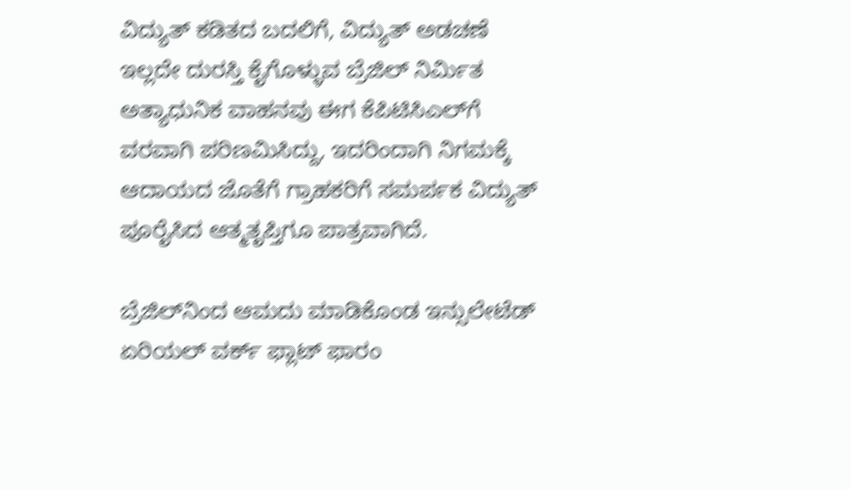ವಿದ್ಯುತ್ ಕಡಿತದ ಬದಲಿಗೆ, ವಿದ್ಯುತ್ ಅಡಚಣೆ ಇಲ್ಲದೇ ದುರಸ್ತಿ ಕೈಗೊಳ್ಳುವ ಬ್ರೆಜಿಲ್‌ ನಿರ್ಮಿತ ಅತ್ಯಾಧುನಿಕ ವಾಹನವು ಈಗ ಕೆಪಿಟಿಸಿಎಲ್‌ಗೆ ವರವಾಗಿ ಪರಿಣಮಿಸಿದ್ದು, ಇದರಿಂದಾಗಿ ನಿಗಮಕ್ಕೆ ಆದಾಯದ ಜೊತೆಗೆ ಗ್ರಾಹಕರಿಗೆ ಸಮರ್ಪಕ ವಿದ್ಯುತ್ ಪೂರೈಸಿದ ಆತ್ಮತೃಪ್ತಿಗೂ ಪಾತ್ರವಾಗಿದೆ.

ಬ್ರೆಜಿಲ್‌ನಿಂದ ಆಮದು ಮಾಡಿಕೊಂಡ ಇನ್ಸುಲೇಟೆಡ್‌ ಏರಿಯಲ್ ವರ್ಕ್ ಫ್ಲಾಟ್‌ ಫಾರಂ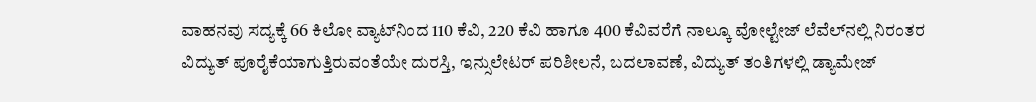ವಾಹನವು ಸದ್ಯಕ್ಕೆ 66 ಕಿಲೋ ವ್ಯಾಟ್‌ನಿಂದ 110 ಕೆವಿ, 220 ಕೆವಿ ಹಾಗೂ 400 ಕೆವಿವರೆಗೆ ನಾಲ್ಕೂ ವೋಲ್ಟೇಜ್ ಲೆವೆಲ್‌ನಲ್ಲಿ ನಿರಂತರ ವಿದ್ಯುತ್‌ ಪೂರೈಕೆಯಾಗುತ್ತಿರುವಂತೆಯೇ ದುರಸ್ತಿ, ಇನ್ಸುಲೇಟರ್ ಪರಿಶೀಲನೆ, ಬದಲಾವಣೆ, ವಿದ್ಯುತ್ ತಂತಿಗಳಲ್ಲಿ ಡ್ಯಾಮೇಜ್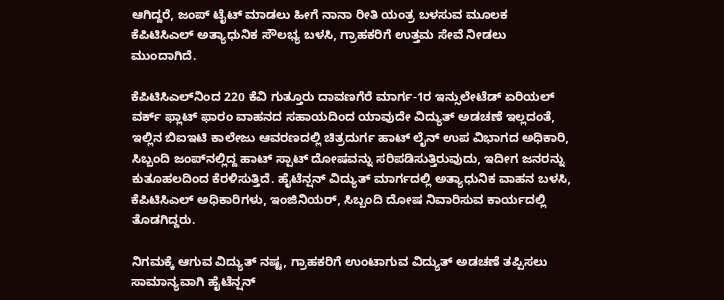ಆಗಿದ್ದರೆ, ಜಂಪ್‌ ಟೈಟ್ ಮಾಡಲು ಹೀಗೆ ನಾನಾ ರೀತಿ ಯಂತ್ರ ಬಳಸುವ ಮೂಲಕ ಕೆಪಿಟಿಸಿಎಲ್ ಅತ್ಯಾಧುನಿಕ ಸೌಲಭ್ಯ ಬಳಸಿ, ಗ್ರಾಹಕರಿಗೆ ಉತ್ತಮ ಸೇವೆ ನೀಡಲು ಮುಂದಾಗಿದೆ.

ಕೆಪಿಟಿಸಿಎಲ್‌ನಿಂದ 220 ಕೆವಿ ಗುತ್ತೂರು ದಾವಣಗೆರೆ ಮಾರ್ಗ-1ರ ಇನ್ಸುಲೇಟೆಡ್‌ ಏರಿಯಲ್ ವರ್ಕ್ ಫ್ಲಾಟ್ ಫಾರಂ ವಾಹನದ ಸಹಾಯದಿಂದ ಯಾವುದೇ ವಿದ್ಯುತ್ ಅಡಚಣೆ ಇಲ್ಲದಂತೆ, ಇಲ್ಲಿನ ಬಿಐಇಟಿ ಕಾಲೇಜು ಆವರಣದಲ್ಲಿ ಚಿತ್ರದುರ್ಗ ಹಾಟ್ ಲೈನ್‌ ಉಪ ವಿಭಾಗದ ಅಧಿಕಾರಿ, ಸಿಬ್ಬಂದಿ ಜಂಪ್‌ನಲ್ಲಿದ್ದ ಹಾಟ್ ಸ್ಪಾಟ್‌ ದೋಷವನ್ನು ಸರಿಪಡಿಸುತ್ತಿರುವುದು, ಇದೀಗ ಜನರನ್ನು ಕುತೂಹಲದಿಂದ ಕೆರಳಿಸುತ್ತಿದೆ. ಹೈಟೆನ್ಷನ್ ವಿದ್ಯುತ್ ಮಾರ್ಗದಲ್ಲಿ ಅತ್ಯಾಧುನಿಕ ವಾಹನ ಬಳಸಿ, ಕೆಪಿಟಿಸಿಎಲ್‌ ಅಧಿಕಾರಿಗಳು, ಇಂಜಿನಿಯರ್‌, ಸಿಬ್ಬಂದಿ ದೋಷ ನಿವಾರಿಸುವ ಕಾರ್ಯದಲ್ಲಿ ತೊಡಗಿದ್ದರು.

ನಿಗಮಕ್ಕೆ ಆಗುವ ವಿದ್ಯುತ್ ನಷ್ಟ, ಗ್ರಾಹಕರಿಗೆ ಉಂಟಾಗುವ ವಿದ್ಯುತ್ ಅಡಚಣೆ ತಪ್ಪಿಸಲು ಸಾಮಾನ್ಯವಾಗಿ ಹೈಟೆನ್ಷನ್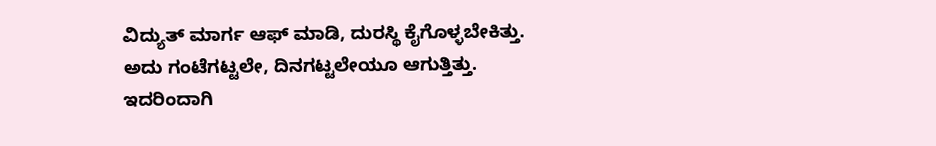ವಿದ್ಯುತ್ ಮಾರ್ಗ ಆಫ್‌ ಮಾಡಿ, ದುರಸ್ಥಿ ಕೈಗೊಳ್ಳಬೇಕಿತ್ತು. ಅದು ಗಂಟೆಗಟ್ಟಲೇ, ದಿನಗಟ್ಟಲೇಯೂ ಆಗುತ್ತಿತ್ತು. ಇದರಿಂದಾಗಿ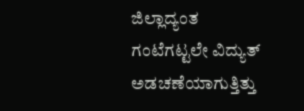ಜಿಲ್ಲಾದ್ಯಂತ ಗಂಟೆಗಟ್ಟಲೇ ವಿದ್ಯುತ್ ಅಡಚಣೆಯಾಗುತ್ತಿತ್ತು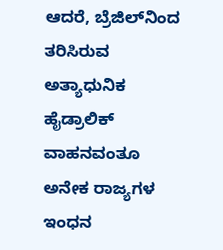ಆದರೆ, ಬ್ರೆಜಿಲ್‌ನಿಂದ ತರಿಸಿರುವ ಅತ್ಯಾಧುನಿಕ ಹೈಡ್ರಾಲಿಕ್ ವಾಹನವಂತೂ ಅನೇಕ ರಾಜ್ಯಗಳ ಇಂಧನ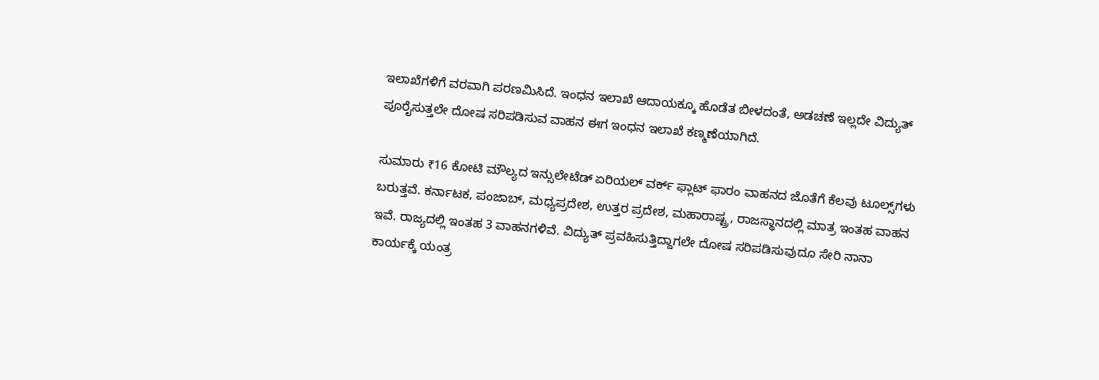ಇಲಾಖೆಗಳಿಗೆ ವರವಾಗಿ ಪರಣಮಿಸಿದೆ. ಇಂಧನ ಇಲಾಖೆ ಆದಾಯಕ್ಕೂ ಹೊಡೆತ ಬೀಳದಂತೆ, ಅಡಚಣೆ ಇಲ್ಲದೇ ವಿದ್ಯುತ್ ಪೂರೈಸುತ್ತಲೇ ದೋಷ ಸರಿಪಡಿಸುವ ವಾಹನ ಈಗ ಇಂಧನ ಇಲಾಖೆ ಕಣ್ಮಣೆಯಾಗಿದೆ.

ಸುಮಾರು ₹16 ಕೋಟಿ ಮೌಲ್ಯದ ಇನ್ಸುಲೇಟೆಡ್‌ ಏರಿಯಲ್ ವರ್ಕ್ ಫ್ಲಾಟ್‌ ಫಾರಂ ವಾಹನದ ಜೊತೆಗೆ ಕೆಲವು ಟೂಲ್ಸ್‌ಗಳು ಬರುತ್ತವೆ. ಕರ್ನಾಟಕ, ಪಂಜಾಬ್‌, ಮಧ್ಯಪ್ರದೇಶ, ಉತ್ತರ ಪ್ರದೇಶ, ಮಹಾರಾಷ್ಟ್ರ, ರಾಜಸ್ಥಾನದಲ್ಲಿ ಮಾತ್ರ ಇಂತಹ ವಾಹನ ಇವೆ. ರಾಜ್ಯದಲ್ಲಿ ಇಂತಹ 3 ವಾಹನಗಳಿವೆ. ವಿದ್ಯುತ್‌ ಪ್ರವಹಿಸುತ್ತಿದ್ದಾಗಲೇ ದೋಷ ಸರಿಪಡಿಸುವುದೂ ಸೇರಿ ನಾನಾ ಕಾರ್ಯಕ್ಕೆ ಯಂತ್ರ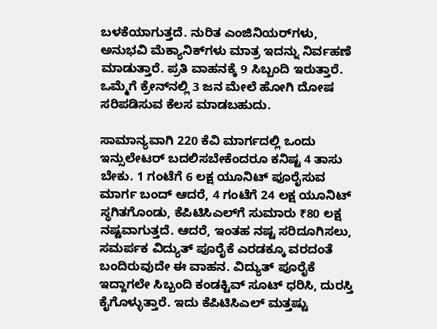ಬಳಕೆಯಾಗುತ್ತದೆ. ನುರಿತ ಎಂಜಿನಿಯರ್‌ಗಳು, ಅನುಭವಿ ಮೆಕ್ಯಾನಿಕ್‌ಗಳು ಮಾತ್ರ ಇದನ್ನು ನಿರ್ವಹಣೆ ಮಾಡುತ್ತಾರೆ. ಪ್ರತಿ ವಾಹನಕ್ಕೆ 9 ಸಿಬ್ಬಂದಿ ಇರುತ್ತಾರೆ. ಒಮ್ಮೆಗೆ ಕ್ರೇನ್‌ನಲ್ಲಿ 3 ಜನ ಮೇಲೆ ಹೋಗಿ ದೋಷ ಸರಿಪಡಿಸುವ ಕೆಲಸ ಮಾಡಬಹುದು.

ಸಾಮಾನ್ಯವಾಗಿ 220 ಕೆವಿ ಮಾರ್ಗದಲ್ಲಿ ಒಂದು ಇನ್ಸುಲೇಟರ್ ಬದಲಿಸಬೇಕೆಂದರೂ ಕನಿಷ್ಟ 4 ತಾಸು ಬೇಕು. 1 ಗಂಟೆಗೆ 6 ಲಕ್ಷ ಯೂನಿಟ್‌ ಪೂರೈಸುವ ಮಾರ್ಗ ಬಂದ್ ಆದರೆ, 4 ಗಂಟೆಗೆ 24 ಲಕ್ಷ ಯೂನಿಟ್‌ ಸ್ಥಗಿತಗೊಂಡು, ಕೆಪಿಟಿಸಿಎಲ್‌ಗೆ ಸುಮಾರು ₹80 ಲಕ್ಷ ನಷ್ಟವಾಗುತ್ತದೆ. ಆದರೆ, ಇಂತಹ ನಷ್ಟ ಸರಿದೂಗಿಸಲು, ಸಮರ್ಪಕ ವಿದ್ಯುತ್ ಪೂರೈಕೆ ಎರಡಕ್ಕೂ ವರದಂತೆ ಬಂದಿರುವುದೇ ಈ ವಾಹನ. ವಿದ್ಯುತ್ ಪೂರೈಕೆ ಇದ್ದಾಗಲೇ ಸಿಬ್ಬಂದಿ ಕಂಡಕ್ಟಿವ್‌ ಸೂಟ್ ಧರಿಸಿ, ದುರಸ್ತಿ ಕೈಗೊಳ್ಳುತ್ತಾರೆ. ಇದು ಕೆಪಿಟಿಸಿಎಲ್‌ ಮತ್ತಷ್ಟು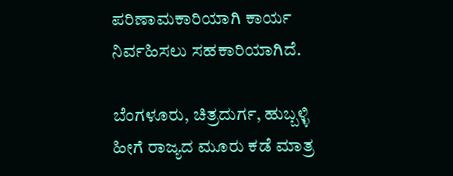ಪರಿಣಾಮಕಾರಿಯಾಗಿ ಕಾರ್ಯ ನಿರ್ವಹಿಸಲು ಸಹಕಾರಿಯಾಗಿದೆ.

ಬೆಂಗಳೂರು, ಚಿತ್ರದುರ್ಗ, ಹುಬ್ಬಳ್ಳಿ ಹೀಗೆ ರಾಜ್ಯದ ಮೂರು ಕಡೆ ಮಾತ್ರ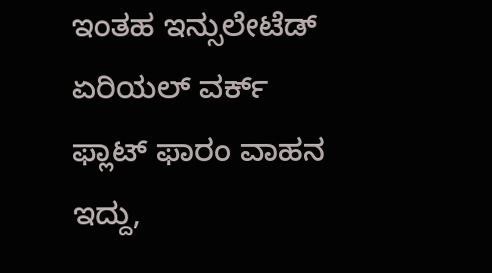ಇಂತಹ ಇನ್ಸುಲೇಟೆಡ್‌ ಏರಿಯಲ್ ವರ್ಕ್ ಫ್ಲಾಟ್ ಫಾರಂ ವಾಹನ ಇದ್ದು,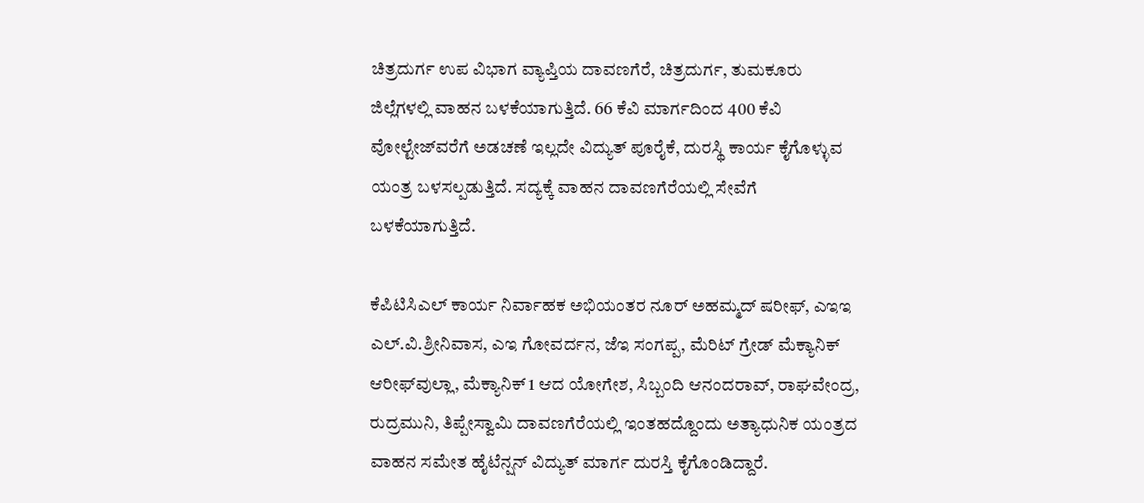ಚಿತ್ರದುರ್ಗ ಉಪ ವಿಭಾಗ ವ್ಯಾಪ್ತಿಯ ದಾವಣಗೆರೆ, ಚಿತ್ರದುರ್ಗ, ತುಮಕೂರು ಜಿಲ್ಲೆಗಳಲ್ಲಿ ವಾಹನ ಬಳಕೆಯಾಗುತ್ತಿದೆ. 66 ಕೆವಿ ಮಾರ್ಗದಿಂದ 400 ಕೆವಿ ವೋಲ್ಟೇಜ್‌ವರೆಗೆ ಅಡಚಣೆ ಇಲ್ಲದೇ ವಿದ್ಯುತ್ ಪೂರೈಕೆ, ದುರಸ್ಥಿ ಕಾರ್ಯ ಕೈಗೊಳ್ಳುವ ಯಂತ್ರ ಬಳಸಲ್ಪಡುತ್ತಿದೆ. ಸದ್ಯಕ್ಕೆ ವಾಹನ ದಾವಣಗೆರೆಯಲ್ಲಿ ಸೇವೆಗೆ ಬಳಕೆಯಾಗುತ್ತಿದೆ.

ಕೆಪಿಟಿಸಿಎಲ್‌ ಕಾರ್ಯ ನಿರ್ವಾಹಕ ಅಭಿಯಂತರ ನೂರ್ ಅಹಮ್ಮದ್ ಷರೀಫ್‌, ಎಇಇ ಎಲ್.ವಿ.ಶ್ರೀನಿವಾಸ, ಎಇ ಗೋವರ್ದನ, ಜೆಇ ಸಂಗಪ್ಪ, ಮೆರಿಟ್ ಗ್ರೇಡ್ ಮೆಕ್ಯಾನಿಕ್‌ ಆರೀಫ್‌ವುಲ್ಲಾ, ಮೆಕ್ಯಾನಿಕ್‌ 1 ಆದ ಯೋಗೇಶ, ಸಿಬ್ಬಂದಿ ಆನಂದರಾವ್‌, ರಾಘ‍ವೇಂದ್ರ, ರುದ್ರಮುನಿ, ತಿಪ್ಪೇಸ್ವಾಮಿ ದಾವಣಗೆರೆಯಲ್ಲಿ ಇಂತಹದ್ದೊಂದು ಅತ್ಯಾಧುನಿಕ ಯಂತ್ರದ ವಾಹನ ಸಮೇತ ಹೈಟೆನ್ಷನ್ ವಿದ್ಯುತ್ ಮಾರ್ಗ ದುರಸ್ತಿ ಕೈಗೊಂಡಿದ್ದಾರೆ.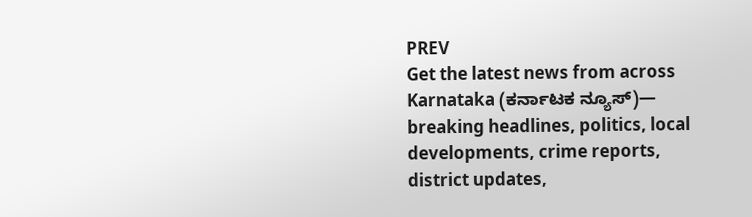PREV
Get the latest news from across Karnataka (ಕರ್ನಾಟಕ ನ್ಯೂಸ್)— breaking headlines, politics, local developments, crime reports, district updates,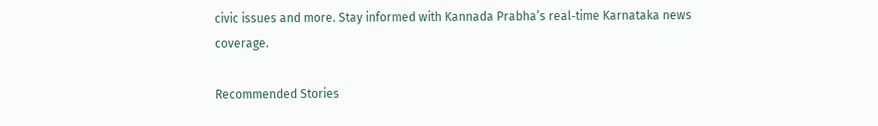civic issues and more. Stay informed with Kannada Prabha’s real‑time Karnataka news coverage.

Recommended Stories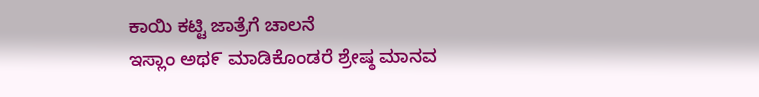ಕಾಯಿ ಕಟ್ಟಿ ಜಾತ್ರೆಗೆ ಚಾಲನೆ
ಇಸ್ಲಾಂ ಅಥ೯ ಮಾಡಿಕೊಂಡರೆ ಶ್ರೇಷ್ಠ ಮಾನವ